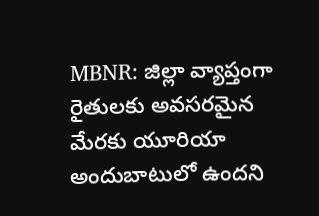MBNR: జిల్లా వ్యాప్తంగా రైతులకు అవసరమైన మేరకు యూరియా అందుబాటులో ఉందని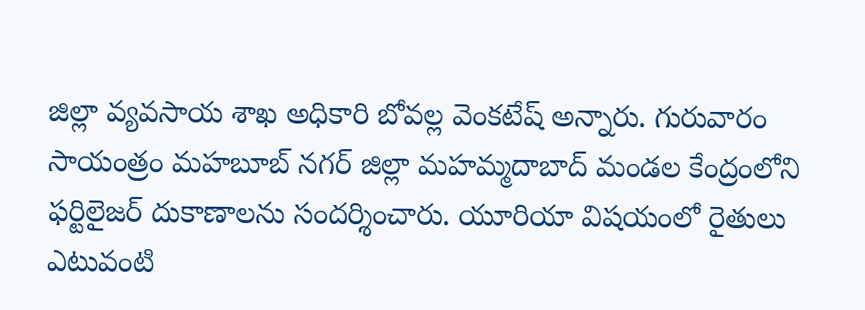జిల్లా వ్యవసాయ శాఖ అధికారి బోవల్ల వెంకటేష్ అన్నారు. గురువారం సాయంత్రం మహబూబ్ నగర్ జిల్లా మహమ్మదాబాద్ మండల కేంద్రంలోని ఫర్టిలైజర్ దుకాణాలను సందర్శించారు. యూరియా విషయంలో రైతులు ఎటువంటి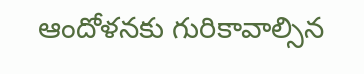ఆందోళనకు గురికావాల్సిన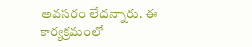అవసరం లేదన్నారు. ఈ కార్యక్రమంలో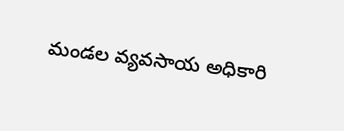మండల వ్యవసాయ అధికారి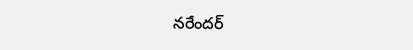నరేందర్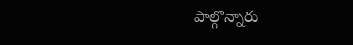పాల్గొన్నారు